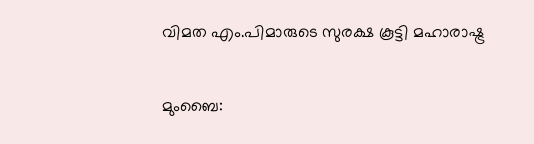വിമത എം.പിമാരുടെ സുരക്ഷ കൂട്ടി മഹാരാഷ്ട്ര

മുംബൈ: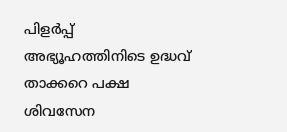പിളർപ്പ് അഭ്യൂഹത്തിനിടെ ഉദ്ധവ് താക്കറെ പക്ഷ ശിവസേന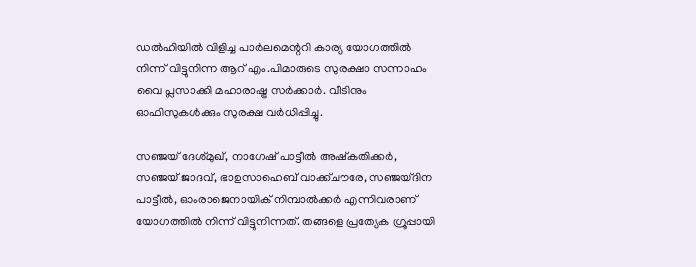ഡൽഹിയിൽ വിളിച്ച പാർലമെന്ററി കാര്യ യോഗത്തിൽ നിന്ന് വിട്ടുനിന്ന ആറ് എം.പിമാരുടെ സുരക്ഷാ സന്നാഹം വൈ പ്ലസാക്കി മഹാരാഷ്ട്ര സർക്കാർ. വീടിനും ഓഫിസുകൾക്കും സുരക്ഷ വർധിപ്പിച്ചു.

സഞ്ജയ്‌ ദേശ്മുഖ്, നാഗേഷ് പാട്ടീൽ അഷ്കതിക്കർ, സഞ്ജയ്‌ ജാദവ്, ഭാഉസാഹെബ്‌ വാക്ക്ചൗരേ, സഞ്ജയ്ദിന പാട്ടീൽ, ഓംരാജെനായിക് നിമ്പാൽക്കർ എന്നിവരാണ് യോഗത്തിൽ നിന്ന് വിട്ടുനിന്നത്. തങ്ങളെ പ്രത്യേക ഗ്രൂപ്പായി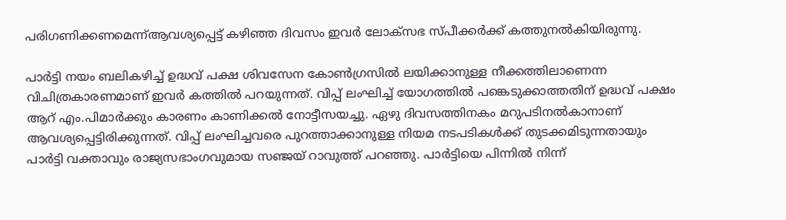പരിഗണിക്കണമെന്ന്ആവശ്യപ്പെട്ട് കഴിഞ്ഞ ദിവസം ഇവർ ലോക്സഭ സ്പീക്കർക്ക് കത്തുനൽകിയിരുന്നു.

പാർട്ടി നയം ബലികഴിച്ച് ഉദ്ധവ് പക്ഷ ശിവസേന കോൺഗ്രസിൽ ലയിക്കാനുള്ള നീക്കത്തിലാണെന്ന വിചിത്രകാരണമാണ് ഇവർ കത്തിൽ പറയുന്നത്. വിപ്പ് ലംഘിച്ച് യോഗത്തിൽ പങ്കെടുക്കാത്തതിന് ഉദ്ധവ് പക്ഷം ആറ് എം.പിമാർക്കും കാരണം കാണിക്കൽ നോട്ടീസയച്ചു. ഏഴു ദിവസത്തിനകം മറുപടിനൽകാനാണ് ആവശ്യപ്പെട്ടിരിക്കുന്നത്. വിപ്പ് ലംഘിച്ചവരെ പുറത്താക്കാനുള്ള നിയമ നടപടികൾക്ക് തുടക്കമിടുന്നതായും പാർട്ടി വക്താവും രാജ്യസഭാംഗവുമായ സഞ്ജയ് റാവുത്ത് പറഞ്ഞു. പാർട്ടിയെ പിന്നിൽ നിന്ന്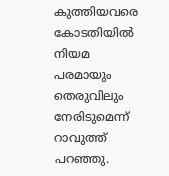കുത്തിയവരെ കോടതിയിൽ നിയമ പരമായും തെരുവിലും നേരിടുമെന്ന് റാവുത്ത് പറഞ്ഞു.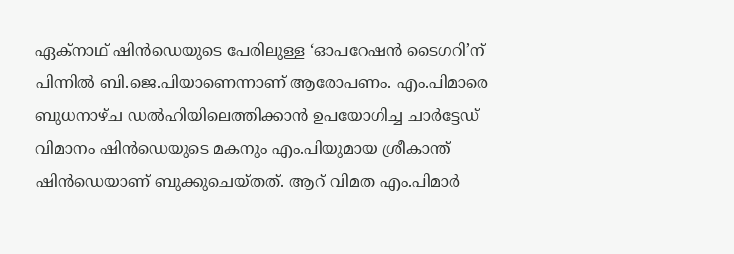ഏക്നാഥ് ഷിൻഡെയുടെ പേരിലുള്ള ‘ഓപറേഷൻ ടൈഗറി’ന് പിന്നിൽ ബി.ജെ.പിയാണെന്നാണ് ആരോപണം. എം.പിമാരെ ബുധനാഴ്ച ഡൽഹിയിലെത്തിക്കാൻ ഉപയോഗിച്ച ചാർട്ടേഡ് വിമാനം ഷിൻഡെയുടെ മകനും എം.പിയുമായ ശ്രീകാന്ത് ഷിൻഡെയാണ് ബുക്കുചെയ്തത്. ആറ് വിമത എം.പിമാർ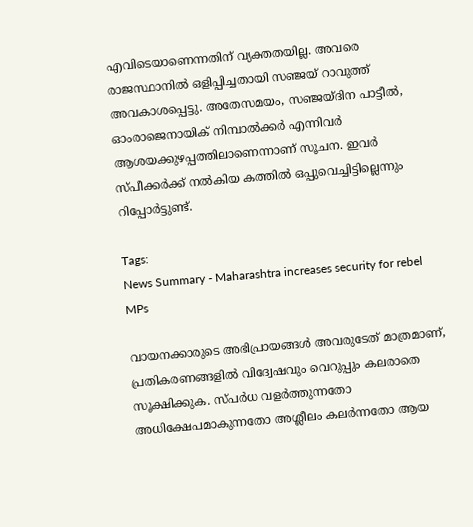എവിടെയാണെന്നതിന് വ്യക്തതയില്ല. അവരെ രാജസ്ഥാനിൽ ഒളിപ്പിച്ചതായി സഞ്ജയ് റാവുത്ത് അവകാശപ്പെട്ടു. അതേസമയം, സഞ്ജയ്ദിന പാട്ടീൽ, ഓംരാജെനായിക് നിമ്പാൽക്കർ എന്നിവർ ആശയക്കുഴപ്പത്തിലാണെന്നാണ് സൂചന. ഇവർ സ്പീക്കർക്ക് നൽകിയ കത്തിൽ ഒപ്പുവെച്ചിട്ടില്ലെന്നും റിപ്പോർട്ടുണ്ട്.

Tags:
News Summary - Maharashtra increases security for rebel MPs

വായനക്കാരുടെ അഭിപ്രായങ്ങള്‍ അവരുടേത് മാത്രമാണ്, പ്രതികരണങ്ങളിൽ വിദ്വേഷവും വെറുപ്പും കലരാതെ സൂക്ഷിക്കുക. സ്പർധ വളർത്തുന്നതോ അധിക്ഷേപമാകുന്നതോ അശ്ലീലം കലർന്നതോ ആയ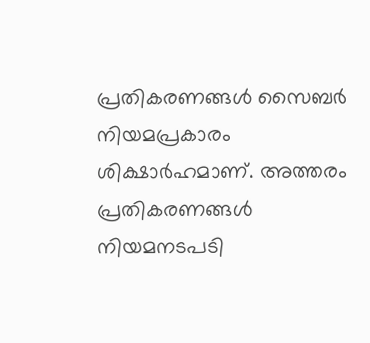പ്രതികരണങ്ങൾ സൈബർ നിയമപ്രകാരം ശിക്ഷാർഹമാണ്. അത്തരം പ്രതികരണങ്ങൾ നിയമനടപടി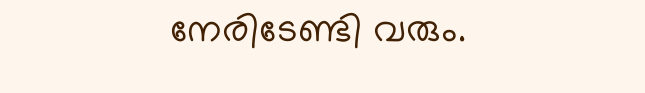നേരിടേണ്ടി വരും.